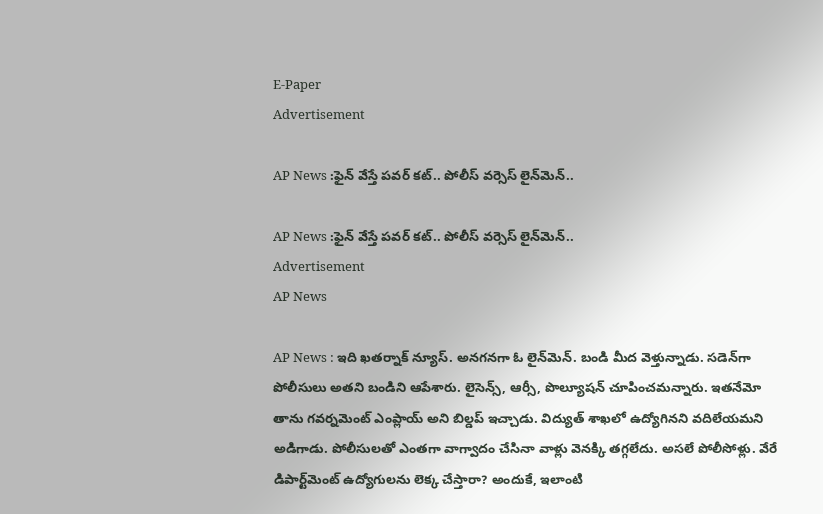E-Paper
Advertisement

AP News :ఫైన్ వేస్తే పవర్ కట్.. పోలీస్ వర్సెస్ లైన్‌మెన్..

AP News :ఫైన్ వేస్తే పవర్ కట్.. పోలీస్ వర్సెస్ లైన్‌మెన్..
Advertisement
AP News

AP News : ఇది ఖతర్నాక్ న్యూస్. అనగనగా ఓ లైన్‌మెన్. బండి మీద వెళ్తున్నాడు. సడెన్‌గా పోలీసులు అతని బండిని ఆపేశారు. లైసెన్స్, ఆర్సీ, పొల్యూషన్ చూపించమన్నారు. ఇతనేమో తాను గవర్నమెంట్ ఎంప్లాయ్ అని బిల్డప్ ఇచ్చాడు. విద్యుత్ శాఖలో ఉద్యోగినని వదిలేయమని అడిగాడు. పోలీసులతో ఎంతగా వాగ్వాదం చేసినా వాళ్లు వెనక్కి తగ్గలేదు. అసలే పోలీసోళ్లు. వేరే డిపార్ట్‌మెంట్ ఉద్యోగులను లెక్క చేస్తారా? అందుకే, ఇలాంటి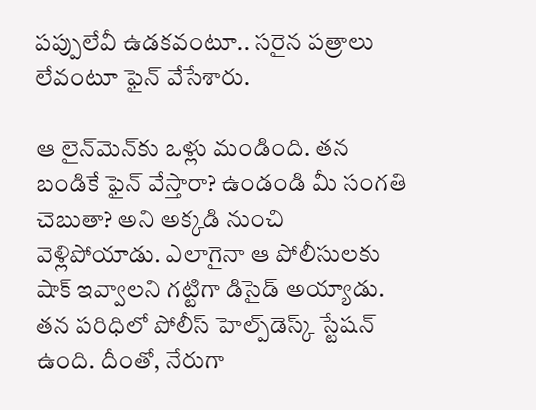పప్పులేవీ ఉడకవంటూ.. సరైన పత్రాలు లేవంటూ ఫైన్ వేసేశారు.

ఆ లైన్‌మెన్‌కు ఒళ్లు మండింది. తన బండికే ఫైన్ వేస్తారా? ఉండండి మీ సంగతి చెబుతా? అని అక్కడి నుంచి వెళ్లిపోయాడు. ఎలాగైనా ఆ పోలీసులకు షాక్ ఇవ్వాలని గట్టిగా డిసైడ్ అయ్యాడు. తన పరిధిలో పోలీస్ హెల్ప్‌డెస్క్ స్టేషన్ ఉంది. దీంతో, నేరుగా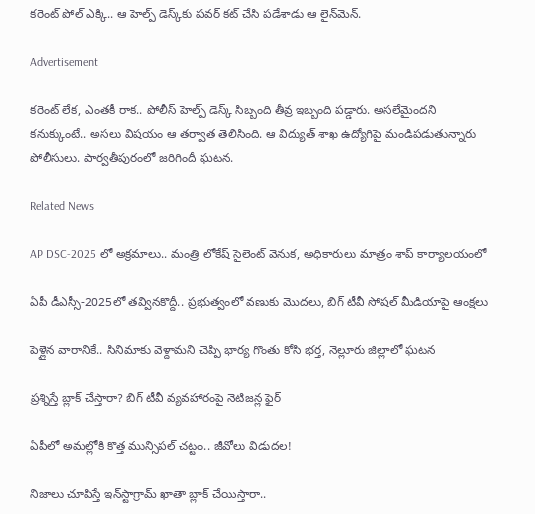కరెంట్ పోల్ ఎక్కి.. ఆ హెల్ప్ డెస్క్‌కు పవర్ కట్ చేసి పడేశాడు ఆ లైన్‌మెన్.

Advertisement

కరెంట్ లేక, ఎంతకీ రాక.. పోలీస్ హెల్ప్ డెస్క్ సిబ్బంది తీవ్ర ఇబ్బంది పడ్డారు. అసలేమైందని కనుక్కుంటే.. అసలు విషయం ఆ తర్వాత తెలిసింది. ఆ విద్యుత్ శాఖ ఉద్యోగిపై మండిపడుతున్నారు పోలీసులు. పార్వతీపురంలో జరిగిందీ ఘటన.

Related News

AP DSC-2025 లో అక్రమాలు.. మంత్రి లోకేష్ సైలెంట్ వెనుక, అధికారులు మాత్రం శాప్ కార్యాలయంలో

ఏపీ డీఎస్సీ-2025లో తవ్వినకొద్దీ.. ప్రభుత్వంలో వణుకు మొదలు, బిగ్‌ టీవీ సోషల్ మీడియాపై ఆంక్షలు

పెళ్లైన వారానికే.. సినిమాకు వెళ్దామని చెప్పి భార్య గొంతు కోసి భర్త, నెల్లూరు జిల్లాలో ఘటన

ప్రశ్నిస్తే బ్లాక్ చేస్తారా? బిగ్ టీవీ వ్యవహారంపై నెటిజన్ల ఫైర్

ఏపీలో అమల్లోకి కొత్త మున్సిపల్ చట్టం.. జీవోలు విడుదల!

నిజాలు చూపిస్తే ఇన్‌స్టాగ్రామ్ ఖాతా బ్లాక్ చేయిస్తారా..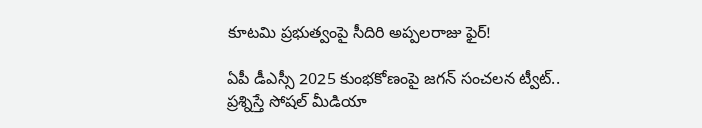కూటమి ప్రభుత్వంపై సీదిరి అప్పలరాజు ఫైర్!

ఏపీ డీఎస్సీ 2025 కుంభకోణంపై జగన్ సంచలన ట్వీట్.. ప్రశ్నిస్తే సోషల్ మీడియా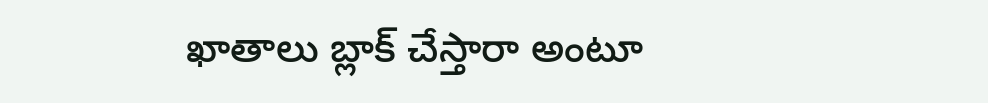ఖాతాలు బ్లాక్ చేస్తారా అంటూ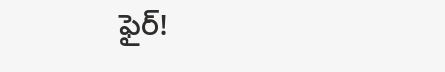ఫైర్!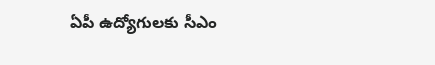ఏపీ ఉద్యోగులకు సీఎం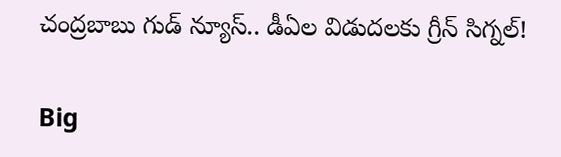చంద్రబాబు గుడ్ న్యూస్.. డీఏల విడుదలకు గ్రీన్ సిగ్నల్!

Big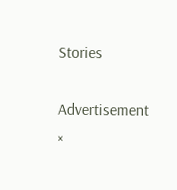Stories

Advertisement
×